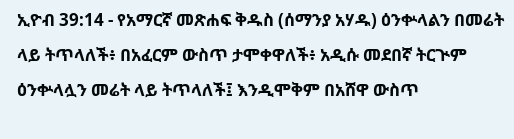ኢዮብ 39:14 - የአማርኛ መጽሐፍ ቅዱስ (ሰማንያ አሃዱ) ዕንቍላልን በመሬት ላይ ትጥላለች፥ በአፈርም ውስጥ ታሞቀዋለች፥ አዲሱ መደበኛ ትርጒም ዕንቍላሏን መሬት ላይ ትጥላለች፤ እንዲሞቅም በአሸዋ ውስጥ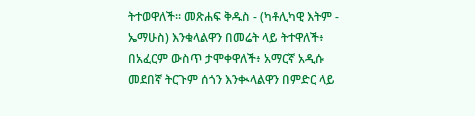ትተወዋለች። መጽሐፍ ቅዱስ - (ካቶሊካዊ እትም - ኤማሁስ) እንቁላልዋን በመሬት ላይ ትተዋለች፥ በአፈርም ውስጥ ታሞቀዋለች፥ አማርኛ አዲሱ መደበኛ ትርጉም ሰጎን እንቊላልዋን በምድር ላይ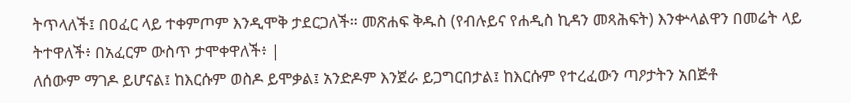ትጥላለች፤ በዐፈር ላይ ተቀምጦም እንዲሞቅ ታደርጋለች። መጽሐፍ ቅዱስ (የብሉይና የሐዲስ ኪዳን መጻሕፍት) እንቍላልዋን በመሬት ላይ ትተዋለች፥ በአፈርም ውስጥ ታሞቀዋለች፥ |
ለሰውም ማገዶ ይሆናል፤ ከእርሱም ወስዶ ይሞቃል፤ አንድዶም እንጀራ ይጋግርበታል፤ ከእርሱም የተረፈውን ጣዖታትን አበጅቶ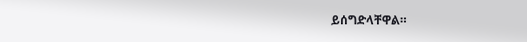ይሰግድላቸዋል።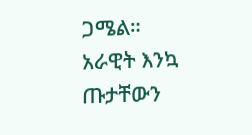ጋሜል። አራዊት እንኳ ጡታቸውን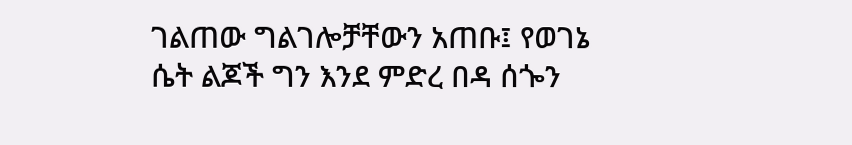ገልጠው ግልገሎቻቸውን አጠቡ፤ የወገኔ ሴት ልጆች ግን እንደ ምድረ በዳ ሰጐን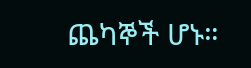ጨካኞች ሆኑ።